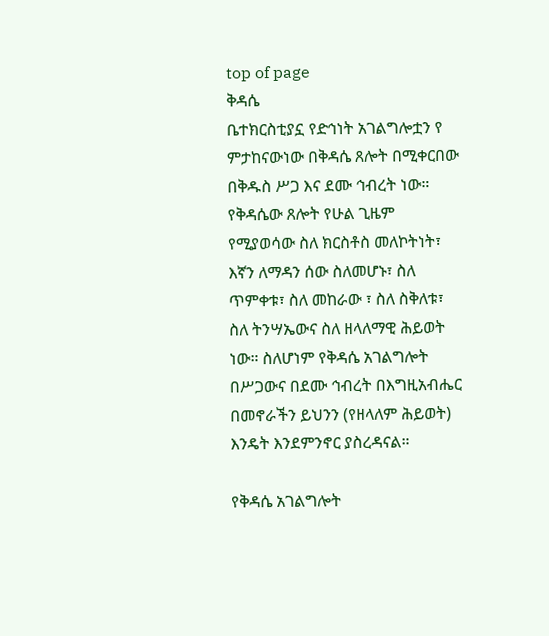top of page
ቅዳሴ
ቤተክርስቲያኗ የድኅነት አገልግሎቷን የ ምታከናውነው በቅዳሴ ጸሎት በሚቀርበው በቅዱስ ሥጋ እና ደሙ ኅብረት ነው። የቅዳሴው ጸሎት የሁል ጊዜም የሚያወሳው ስለ ክርስቶስ መለኮትነት፣ እኛን ለማዳን ሰው ስለመሆኑ፣ ስለ ጥምቀቱ፣ ስለ መከራው ፣ ስለ ስቅለቱ፣ ስለ ትንሣኤውና ስለ ዘላለማዊ ሕይወት ነው። ስለሆነም የቅዳሴ አገልግሎት በሥጋውና በደሙ ኅብረት በእግዚአብሔር በመኖራችን ይህንን (የዘላለም ሕይወት) እንዴት እንደምንኖር ያስረዳናል።

የቅዳሴ አገልግሎት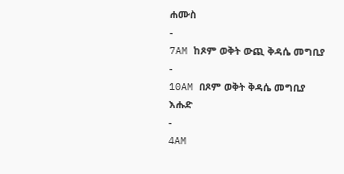ሐሙስ
-
7AM ከጾም ወቅት ውጪ ቅዳሴ መግቢያ
-
10AM በጾም ወቅት ቅዳሴ መግቢያ
እሑድ
-
4AM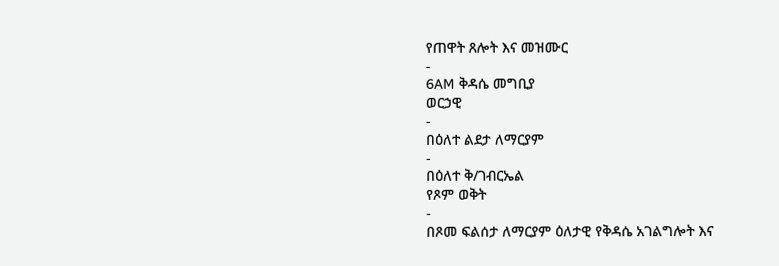የጠዋት ጸሎት እና መዝሙር
-
6AM ቅዳሴ መግቢያ
ወርኃዊ
-
በዕለተ ልደታ ለማርያም
-
በዕለተ ቅ/ገብርኤል
የጾም ወቅት
-
በጾመ ፍልሰታ ለማርያም ዕለታዊ የቅዳሴ አገልግሎት እና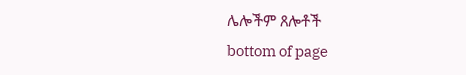ሌሎችም ጸሎቶች
bottom of page